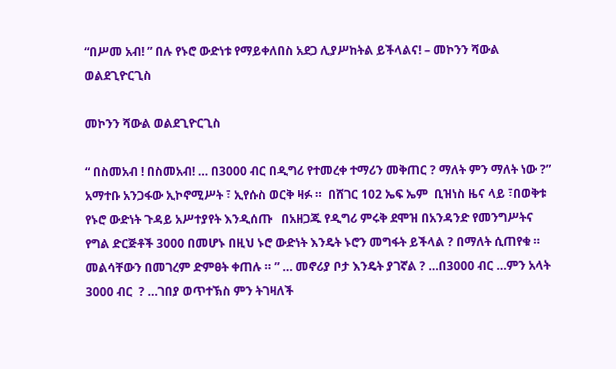“በሥመ አብ! ” በሉ የኑሮ ውድነቱ የማይቀለበስ አደጋ ሊያሥከትል ይችላልና! – መኮንን ሻውል ወልደጊዮርጊስ

መኮንን ሻውል ወልደጊዮርጊስ

“ በስመአብ ! በስመአብ! … በ3000 ብር በዲግሪ የተመረቀ ተማሪን መቅጠር ? ማለት ምን ማለት ነው ?” አማተቡ አንጋፋው ኢኮኖሚሥት ፣ ኢየሱስ ወርቅ ዛፉ ።  በሸገር 102 ኤፍ ኤም  ቢዝነስ ዜና ላይ ፣በወቅቱ የኑሮ ውድነት ጉዳይ አሥተያየት እንዲሰጡ   በአዘጋጁ የዲግሪ ምሩቅ ደሞዝ በአንዳንድ የመንግሥትና የግል ድርጅቶች 3000 በመሆኑ በዚህ ኑሮ ውድነት እንዴት ኑሮን መግፋት ይችላል ? በማለት ሲጠየቁ ።  መልሳቸውን በመገረም ድምፀት ቀጠሉ ። ” … መኖሪያ ቦታ እንዴት ያገኛል ? …በ3000 ብር …ምን አላት 3000 ብር  ? …ገበያ ወጥተኽስ ምን ትገዛለች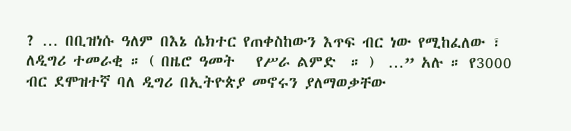? … በቢዝነሱ ዓለም በእኔ ሴክተር የጠቀስከውን እጥፍ ብር ነው የሚከፈለው ፣  ለዲግሪ ተመራቂ ። ( በዜሮ ዓመት   የሥራ ልምድ  ። )  …” አሉ ። የ3000 ብር ደሞዝተኛ ባለ ዲግሪ በኢትዮጵያ መኖሩን ያለማወቃቸው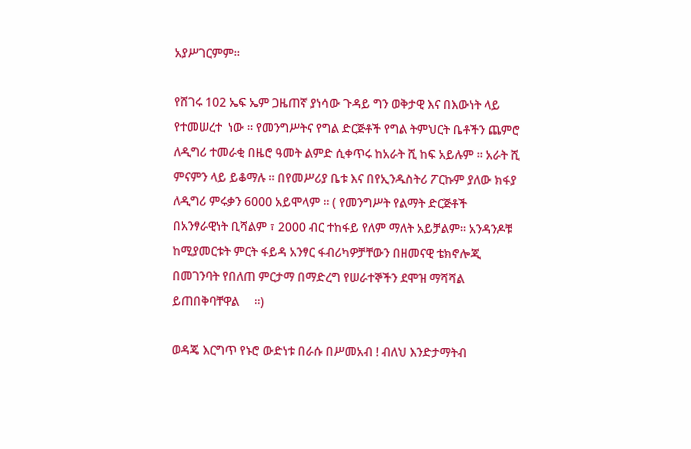አያሥገርምም።

የሸገሩ 102 ኤፍ ኤም ጋዜጠኛ ያነሳው ጉዳይ ግን ወቅታዊ እና በእውነት ላይ የተመሠረተ  ነው ። የመንግሥትና የግል ድርጅቶች የግል ትምህርት ቤቶችን ጨምሮ ለዲግሪ ተመራቂ በዜሮ ዓመት ልምድ ሲቀጥሩ ከአራት ሺ ከፍ አይሉም ። አራት ሺ ምናምን ላይ ይቆማሉ ። በየመሥሪያ ቤቱ እና በየኢንዱስትሪ ፖርኩም ያለው ክፋያ ለዲግሪ ምሩቃን 6000 አይሞላም ። ( የመንግሥት የልማት ድርጅቶች በአንፃራዊነት ቢሻልም ፣ 2000 ብር ተከፋይ የለም ማለት አይቻልም። አንዳንዶቹ ከሚያመርቱት ምርት ፋይዳ አንፃር ፋብሪካዎቻቸውን በዘመናዊ ቴክኖሎጂ በመገንባት የበለጠ ምርታማ በማድረግ የሠራተኞችን ደሞዝ ማሻሻል ይጠበቅባቸዋል     ።)

ወዳጄ እርግጥ የኑሮ ውድነቱ በራሱ በሥመአብ ! ብለህ እንድታማትብ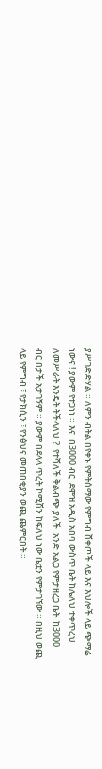ያሥገድድሃል ። ለምን ብትል በየቀኑ የምትሰማው የምግብ ሸቀጦች ላይ እና እህሎች ላይ ጭማሬ ነውና ! ያውም የተጋነነ ። እና  በ3000 ብር  ደሞዝ አዲስ አበባ ውስጥ ቤት ከሌለህ ተቀጥረህ ለመሥራት እንዴት ትችላለህ ?  የተሻለች ቅልብጭ ያለች  አንድ አልጋ የምታዘረጋ ቤት  ከ3000 ብር በታች አታገኝም ። ያውም በደላላ ጥረት ኮሚሽን ከፍለህ ነው ቤቷን የምታገኘው ። በዚህ ወጪ ላይ የምግብ ፣ የታክሲን ፣ የንፅህና መጠበቂያን ወጪ ጨምርበት ።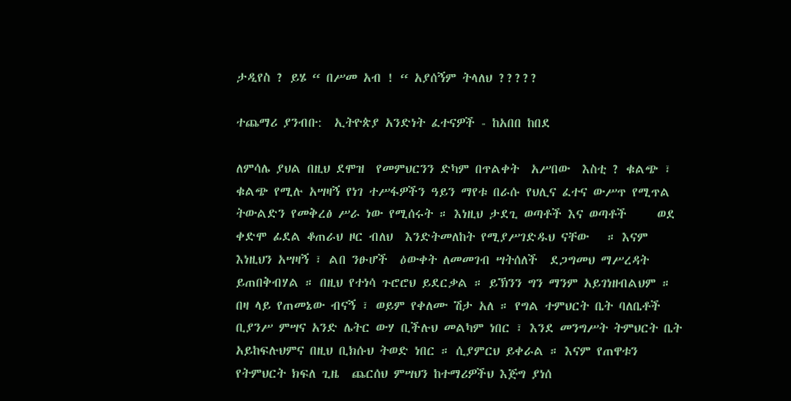ታዲየስ ? ይሄ “ በሥመ አብ ! “ አያሰኝም ትላለህ ?????

ተጨማሪ ያንብቡ:  ኢትዮጵያ አንድነት ፈተናዎች - ከአበበ ከበደ

ለምሳሌ ያህል በዚህ ደሞዝ  የመምህርንን ድካም በጥልቀት  አሥበው  እስቲ ? ቁልጭ ፣ ቁልጭ የሚሉ አሣዛኝ የነገ ተሥፋዎችን ዓይን ማየቱ በራሱ የህሊና ፈተና ውሥጥ የሚጥል ትውልድን የመቅረፅ ሥራ ነው የሚሰሩት ። እነዚህ ታደጊ ወጣቶች እና ወጣቶች     ወደ ቀድሞ ፊደል ቆጠራህ ዞር ብለህ  እንድትመለከት የሚያሥገድዱህ ናቸው   ። እናም እነዚህን አሣዛኝ ፣ ልበ ንፁሆች  ዕውቀት ለመመገብ ሣትሰለች  ደጋግመህ ማሥረዳት ይጠበቅብሃል ። በዚህ የተነሳ ጉሮሮህ ይደርቃል ። ይኽንን ግን ማንም አይገነዘብልህም ። በዛ ላይ የጠመኔው ብናኝ ፣ ወይም የቀለሙ ሽታ አለ ። የግል ተምህርት ቤት ባለቤቶች ቢያንሥ ምሣና አንድ ሌትር ውሃ ቢችሉህ መልካም ነበር ፣ እንደ መንግሥት ትምህርት ቤት አይከፍሉህምና በዚህ ቢክሱህ ትወድ ነበር ። ሲያምርህ ይቀራል ። እናም የጠዋቱን የትምህርት ክፍለ ጊዜ  ጨርሰህ ምሣህን ከተማሪዎችህ እጅግ ያነሰ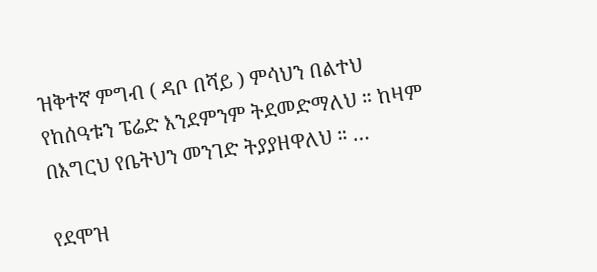ዝቅተኛ ምግብ ( ዳቦ በሻይ ) ምሳህን በልተህ የከሰዓቱን ፔሬድ እንደምንም ትደመድማለህ ። ከዛም በእግርህ የቤትህን መንገድ ትያያዘዋለህ ። …

የደሞዝ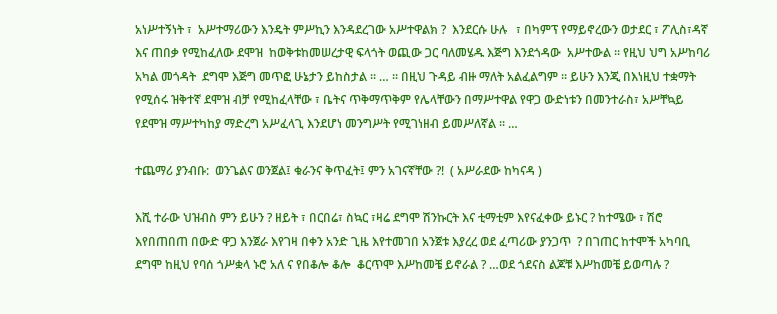አነሥተኝነት ፣  አሥተማሪውን እንዴት ምሥኪን እንዳደረገው አሥተዋልክ ?  እንደርሱ ሁሉ   ፣ በካምፕ የማይኖረውን ወታደር ፣ ፖሊስ፣ዳኛ እና ጠበቃ የሚከፈለው ደሞዝ  ከወቅቱከመሠረታዊ ፍላጎት ወጪው ጋር ባለመሄዱ እጅግ እንደጎዳው  አሥተውል ። የዚህ ህግ አሥከባሪ  አካል መጎዳት  ደግሞ እጅግ መጥፎ ሁኔታን ይከስታል ። … ። በዚህ ጉዳይ ብዙ ማለት አልፈልግም ። ይሁን እንጂ በእነዚህ ተቋማት የሚሰሩ ዝቅተኛ ደሞዝ ብቻ የሚከፈላቸው ፣ ቤትና ጥቅማጥቅም የሌላቸውን በማሥተዋል የዋጋ ውድነቱን በመንተራስ፣ አሥቸኳይ የደሞዝ ማሥተካከያ ማድረግ አሥፈላጊ እንደሆነ መንግሥት የሚገነዘብ ይመሥለኛል ። …

ተጨማሪ ያንብቡ:  ወንጌልና ወንጀል፤ ቁራንና ቅጥፈት፤ ምን አገናኛቸው ?!  ( አሥራደው ከካናዳ )

እሺ ተራው ህዝብስ ምን ይሁን ? ዘይት ፣ በርበሬ፣ ስኳር ፣ዛሬ ደግሞ ሽንኩርት እና ቲማቲም እየናፈቀው ይኑር ? ከተሜው ፣ ሽሮ እየበጠበጠ በውድ ዋጋ እንጀራ እየገዛ በቀን አንድ ጊዜ እየተመገበ አንጀቱ እያረረ ወደ ፈጣሪው ያንጋጥ  ? በገጠር ከተሞች አካባቢ ደግሞ ከዚህ የባሰ ጎሥቋላ ኑሮ አለ ና የበቆሎ ቆሎ  ቆርጥሞ እሥከመቼ ይኖራል ? …ወደ ጎደናስ ልጆቹ እሥከመቼ ይወጣሉ ?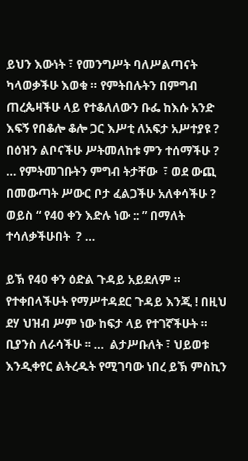ይህን እውነት ፣ የመንግሥት ባለሥልጣናት ካላወቃችሁ እወቁ ። የምትበሉትን በምግብ ጠረጴዛችሁ ላይ የተቆለለውን ቡፌ ከእሱ አንድ እፍኝ የበቆሎ ቆሎ ጋር እሥቲ ለአፍታ አሥተያዩ ?   በዕዝን ልቦናችሁ ሥትመለከቱ ምን ተሰማችሁ ? … የምትመገቡትን ምግብ ትታቸው  ፣ ወደ ውጪ በመውጣት ሥውር ቦታ ፈልጋችሁ አለቀሳችሁ ? ወይስ “ የ40 ቀን እድሉ ነው :: ” በማለት ተሳለቃችሁበት  ? …

ይኽ የ40 ቀን ዕድል ጉዳይ አይደለም ። የተቀበላችሁት የማሥተዳደር ጉዳይ እንጂ ! በዚህ ደሃ ህዝብ ሥም ነው ከፍታ ላይ የተገኛችሁት ። ቢያንስ ለራሳችሁ ፡፡ …  ልታሥቡለት ፣ ህይወቱ እንዲቀየር ልትረዱት የሚገባው ነበረ ይኽ ምስኪን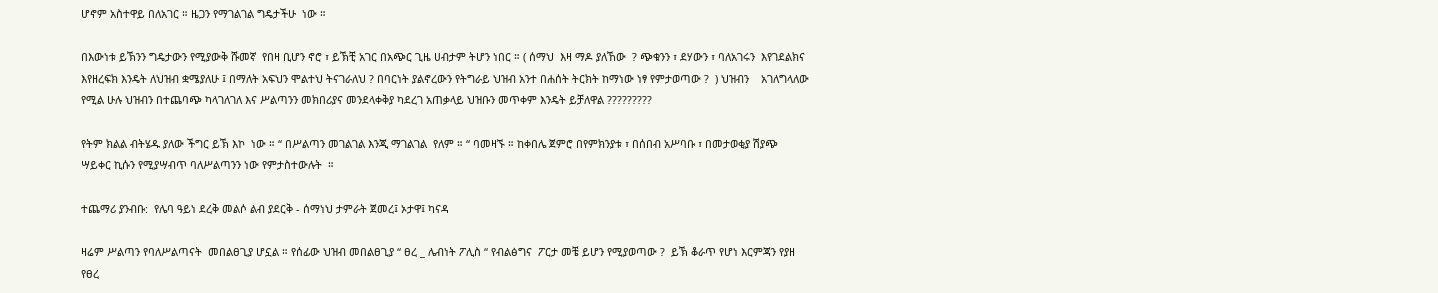ሆኖም አስተዋይ በለአገር ። ዜጋን የማገልገል ግዴታችሁ  ነው ።

በእውነቱ ይኽንን ግዴታውን የሚያውቅ ሹመኛ  የበዛ ቢሆን ኖሮ ፣ ይኽቺ አገር በአጭር ጊዜ ሀብታም ትሆን ነበር ። ( ሰማህ  እዛ ማዶ ያለኸው  ? ጭቁንን ፣ ደሃውን ፣ ባለአገሩን  እየገደልክና እየዘረፍክ እንዴት ለህዝብ ቋሜያለሁ ፤ በማለት አፍህን ሞልተህ ትናገራለህ ? በባርነት ያልኖረውን የትግራይ ህዝብ አንተ በሐሰት ትርክት ከማነው ነፃ የምታወጣው ?  ) ህዝብን    አገለግላለው  የሚል ሁሉ ህዝብን በተጨባጭ ካላገለገለ እና ሥልጣንን መክበሪያና መንደላቀቅያ ካደረገ አጠቃላይ ህዝቡን መጥቀም እንዴት ይቻለዋል ?????????

የትም ክልል ብትሄዱ ያለው ችግር ይኽ እኮ  ነው ። “ በሥልጣን መገልገል እንጂ ማገልገል  የለም ። “ ባመዛኙ ። ከቀበሌ ጀምሮ በየምክንያቱ ፣ በሰበብ አሥባቡ ፣ በመታወቂያ ሽያጭ  ሣይቀር ኪሱን የሚያሣብጥ ባለሥልጣንን ነው የምታስተውሉት  ።

ተጨማሪ ያንብቡ:  የሌባ ዓይነ ደረቅ መልሶ ልብ ያደርቅ - ሰማነህ ታምራት ጀመረ፤ ኦታዋ፤ ካናዳ

ዛሬም ሥልጣን የባለሥልጣናት  መበልፀጊያ ሆኗል ። የሰፊው ህዝብ መበልፀጊያ “ ፀረ _ ሌብነት ፖሊስ “ የብልፅግና  ፖርታ መቼ ይሆን የሚያወጣው ?  ይኽ ቆራጥ የሆነ እርምጃን የያዘ የፀረ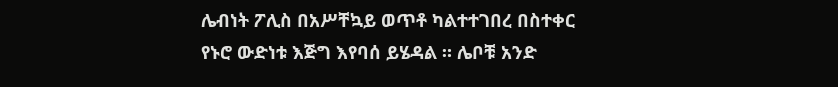ሌብነት ፖሊስ በአሥቸኳይ ወጥቶ ካልተተገበረ በስተቀር የኑሮ ውድነቱ እጅግ እየባሰ ይሄዳል ። ሌቦቹ አንድ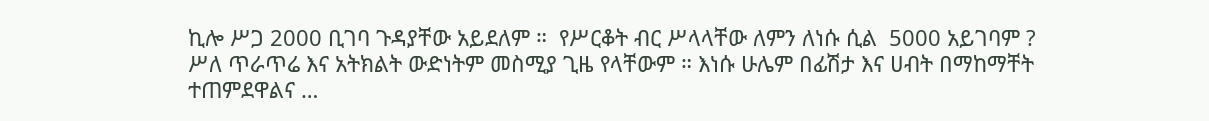ኪሎ ሥጋ 2000 ቢገባ ጉዳያቸው አይደለም ።  የሥርቆት ብር ሥላላቸው ለምን ለነሱ ሲል  5000 አይገባም ?  ሥለ ጥራጥሬ እና አትክልት ውድነትም መስሚያ ጊዜ የላቸውም ። እነሱ ሁሌም በፊሽታ እና ሀብት በማከማቸት ተጠምደዋልና …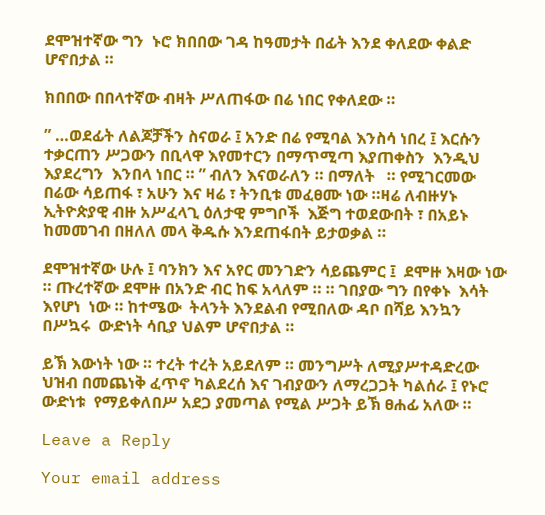ደሞዝተኛው ግን  ኑሮ ክበበው ገዳ ከዓመታት በፊት እንደ ቀለደው ቀልድ ሆኖበታል ።

ክበበው በበላተኛው ብዛት ሥለጠፋው በሬ ነበር የቀለደው ።

” …ወደፊት ለልጆቻችን ስናወራ ፤ አንድ በሬ የሚባል እንስሳ ነበረ ፤ እርሱን ተቃርጠን ሥጋውን በቢላዋ እየመተርን በማጥሚጣ እያጠቀስን  እንዲህ እያደረግን  እንበላ ነበር ። ” ብለን እናወራለን ። በማለት   ። የሚገርመው በሬው ሳይጠፋ ፣ አሁን እና ዛሬ ፣ ትንቢቱ መፈፀሙ ነው ።ዛሬ ለብዙሃኑ ኢትዮጵያዊ ብዙ አሥፈላጊ ዕለታዊ ምግቦች  እጅግ ተወደውበት ፣ በአይኑ ከመመገብ በዘለለ መላ ቅዱሱ እንደጠፋበት ይታወቃል ።

ደሞዝተኛው ሁሉ ፤ ባንክን እና አየር መንገድን ሳይጨምር ፤  ደሞዙ እዛው ነው ። ጡረተኛው ደሞዙ በአንድ ብር ከፍ አላለም ። ። ገበያው ግን በየቀኑ  እሳት እየሆነ  ነው ። ከተሜው  ትላንት እንደልብ የሚበለው ዳቦ በሻይ እንኳን በሥኳሩ  ውድነት ሳቢያ ህልም ሆኖበታል ።

ይኽ እውነት ነው ። ተረት ተረት አይደለም ። መንግሥት ለሚያሥተዳድረው ህዝብ በመጨነቅ ፈጥኖ ካልደረሰ እና ገብያውን ለማረጋጋት ካልሰራ ፤ የኑሮ ውድነቱ  የማይቀለበሥ አደጋ ያመጣል የሚል ሥጋት ይኽ ፀሐፊ አለው ።

Leave a Reply

Your email address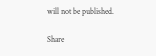will not be published.

Share